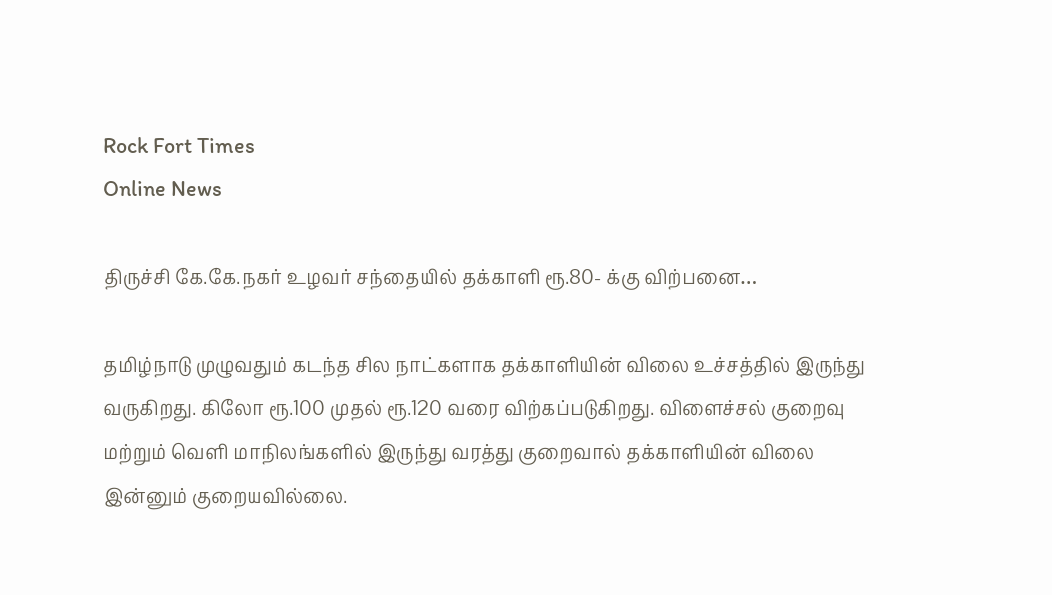Rock Fort Times
Online News

திருச்சி கே.கே.நகர் உழவர் சந்தையில் தக்காளி ரூ.80- க்கு விற்பனை…

தமிழ்நாடு முழுவதும் கடந்த சில நாட்களாக தக்காளியின் விலை உச்சத்தில் இருந்து வருகிறது. கிலோ ரூ.100 முதல் ரூ.120 வரை விற்கப்படுகிறது. விளைச்சல் குறைவு மற்றும் வெளி மாநிலங்களில் இருந்து வரத்து குறைவால் தக்காளியின் விலை இன்னும் குறையவில்லை.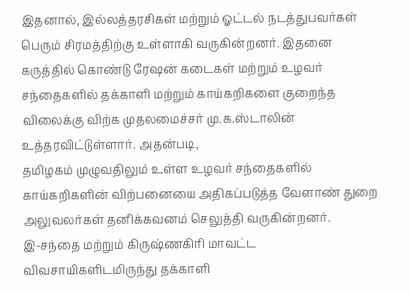இதனால், இல்லத்தரசிகள் மற்றும் ஓட்டல் நடத்துபவர்கள் பெரும் சிரமத்திற்கு உள்ளாகி வருகின்றனர். இதனை கருத்தில் கொண்டு ரேஷன் கடைகள் மற்றும் உழவர் சந்தைகளில் தக்காளி மற்றும் காய்கறிகளை குறைந்த விலைக்கு விற்க முதலமைச்சர் மு.க.ஸ்டாலின் உத்தரவிட்டுள்ளார். அதன்படி,
தமிழகம் முழுவதிலும் உள்ள உழவர் சந்தைகளில் காய்கறிகளின் விற்பனையை அதிகப்படுத்த வேளாண் துறை அலுவலர்கள் தனிக்கவனம் செலுத்தி வருகின்றனர்.
இ-சந்தை மற்றும் கிருஷ்ணகிரி மாவட்ட விவசாயிகளிடமிருந்து தக்காளி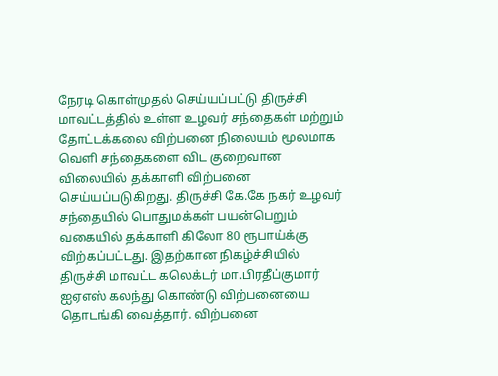நேரடி கொள்முதல் செய்யப்பட்டு திருச்சி மாவட்டத்தில் உள்ள உழவர் சந்தைகள் மற்றும் தோட்டக்கலை விற்பனை நிலையம் மூலமாக வெளி சந்தைகளை விட குறைவான விலையில் தக்காளி விற்பனை செய்யப்படுகிறது. திருச்சி கே.கே நகர் உழவர் சந்தையில் பொதுமக்கள் பயன்பெறும் வகையில் தக்காளி கிலோ 80 ரூபாய்க்கு
விற்கப்பட்டது. இதற்கான நிகழ்ச்சியில் திருச்சி மாவட்ட கலெக்டர் மா.பிரதீப்குமார் ஐஏஎஸ் கலந்து கொண்டு விற்பனையை தொடங்கி வைத்தார். விற்பனை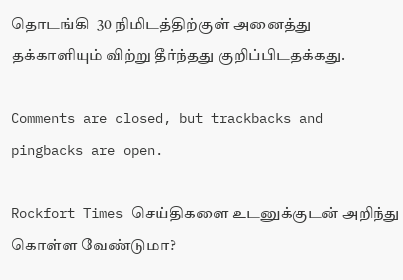தொடங்கி  30 நிமிடத்திற்குள் அனைத்து தக்காளியும் விற்று தீர்ந்தது குறிப்பிடதக்கது.

Comments are closed, but trackbacks and pingbacks are open.

Rockfort Times செய்திகளை உடனுக்குடன் அறிந்து கொள்ள வேண்டுமா?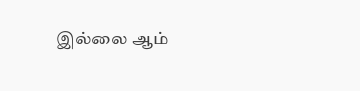இல்லை ஆம்